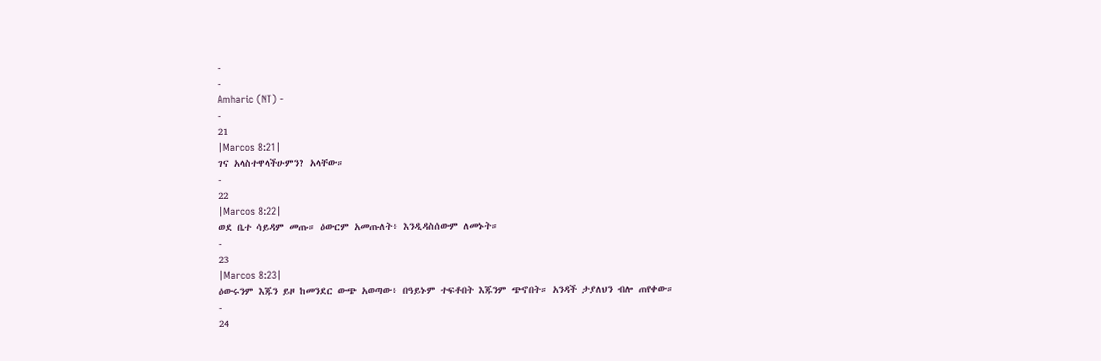-
-
Amharic (NT) -
-
21
|Marcos 8:21|
ገና አላስተዋላችሁምን? አላቸው።
-
22
|Marcos 8:22|
ወደ ቤተ ሳይዳም መጡ። ዕውርም አመጡለት፥ እንዲዳስሰውም ለመኑት።
-
23
|Marcos 8:23|
ዕውሩንም እጁን ይዞ ከመንደር ውጭ አወጣው፥ በዓይኑም ተፍቶበት እጁንም ጭኖበት። አንዳች ታያለህን ብሎ ጠየቀው።
-
24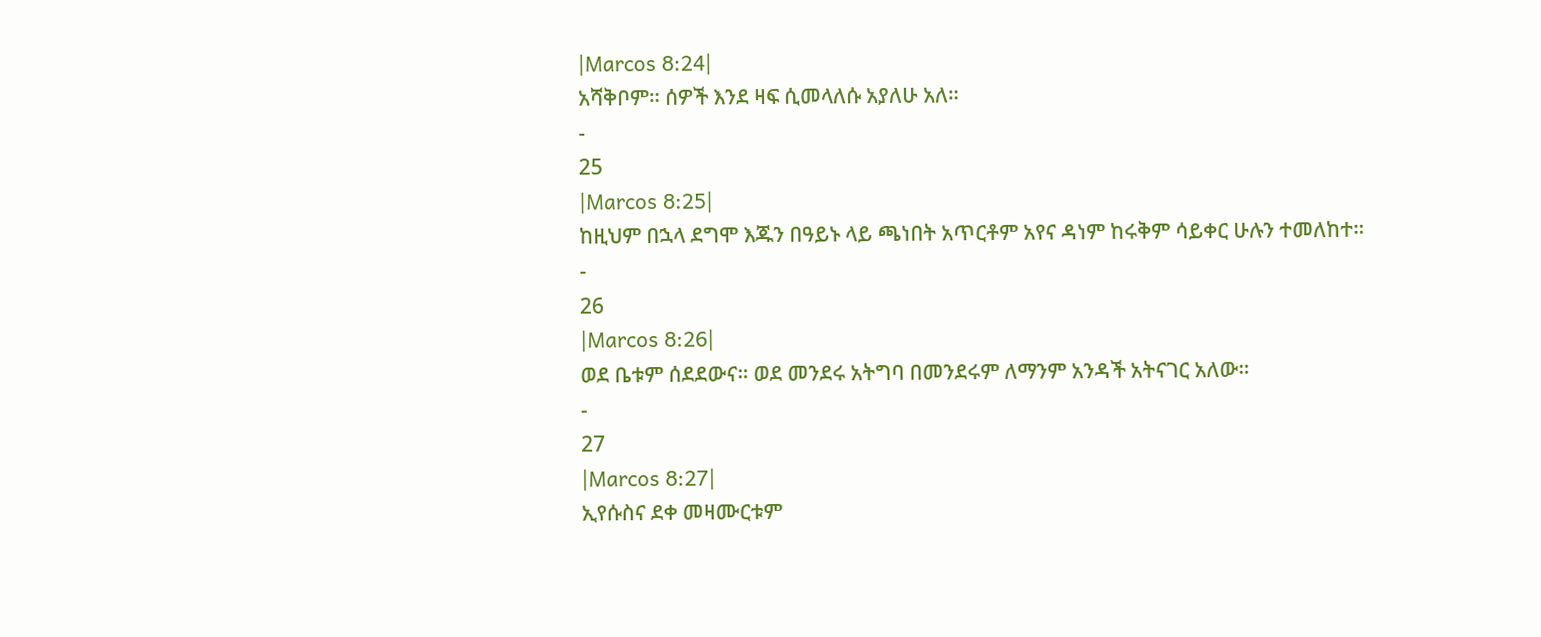|Marcos 8:24|
አሻቅቦም። ሰዎች እንደ ዛፍ ሲመላለሱ አያለሁ አለ።
-
25
|Marcos 8:25|
ከዚህም በኋላ ደግሞ እጁን በዓይኑ ላይ ጫነበት አጥርቶም አየና ዳነም ከሩቅም ሳይቀር ሁሉን ተመለከተ።
-
26
|Marcos 8:26|
ወደ ቤቱም ሰደደውና። ወደ መንደሩ አትግባ በመንደሩም ለማንም አንዳች አትናገር አለው።
-
27
|Marcos 8:27|
ኢየሱስና ደቀ መዛሙርቱም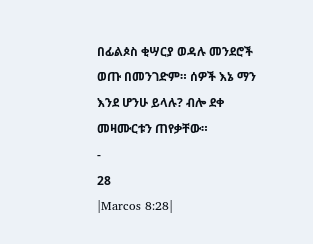በፊልጶስ ቂሣርያ ወዳሉ መንደሮች ወጡ በመንገድም። ሰዎች እኔ ማን እንደ ሆንሁ ይላሉ? ብሎ ደቀ መዛሙርቱን ጠየቃቸው።
-
28
|Marcos 8:28|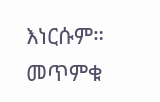እነርሱም። መጥምቁ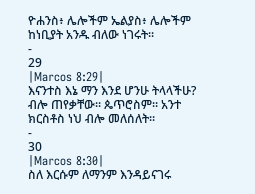ዮሐንስ፥ ሌሎችም ኤልያስ፥ ሌሎችም ከነቢያት አንዱ ብለው ነገሩት።
-
29
|Marcos 8:29|
እናንተስ እኔ ማን እንደ ሆንሁ ትላላችሁ? ብሎ ጠየቃቸው። ጴጥሮስም። አንተ ክርስቶስ ነህ ብሎ መለሰለት።
-
30
|Marcos 8:30|
ስለ እርሱም ለማንም እንዳይናገሩ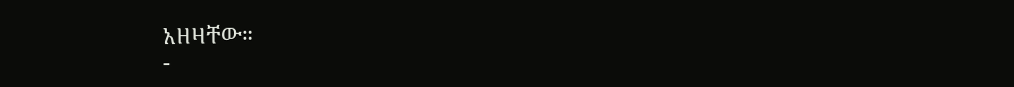አዘዛቸው።
-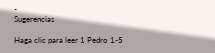-
Sugerencias

Haga clic para leer 1 Pedro 1-5